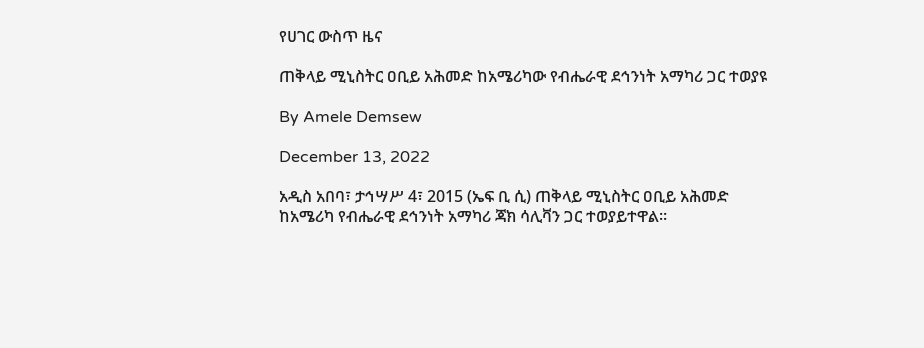የሀገር ውስጥ ዜና

ጠቅላይ ሚኒስትር ዐቢይ አሕመድ ከአሜሪካው የብሔራዊ ደኅንነት አማካሪ ጋር ተወያዩ

By Amele Demsew

December 13, 2022

አዲስ አበባ፣ ታኅሣሥ 4፣ 2015 (ኤፍ ቢ ሲ) ጠቅላይ ሚኒስትር ዐቢይ አሕመድ ከአሜሪካ የብሔራዊ ደኅንነት አማካሪ ጃክ ሳሊቫን ጋር ተወያይተዋል።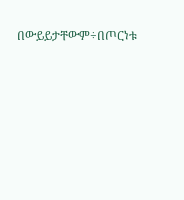በውይይታቸውም÷በጦርነቱ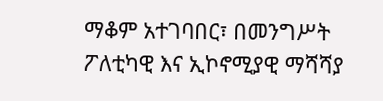ማቆም አተገባበር፣ በመንግሥት ፖለቲካዊ እና ኢኮኖሚያዊ ማሻሻያ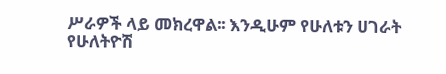ሥራዎች ላይ መክረዋል፡፡ እንዲሁም የሁለቱን ሀገራት የሁለትዮሽ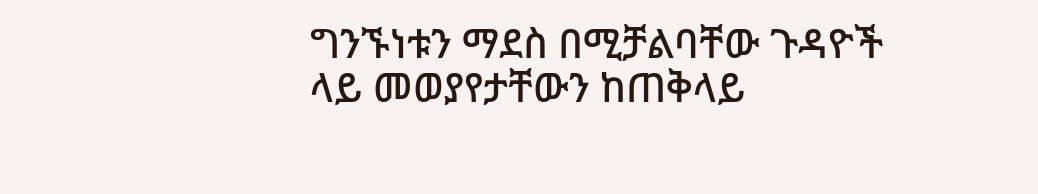ግንኙነቱን ማደስ በሚቻልባቸው ጉዳዮች ላይ መወያየታቸውን ከጠቅላይ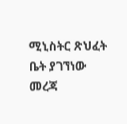ሚኒስትር ጽህፈት ቤት ያገኘነው መረጃ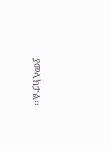ያመላክታል፡፡